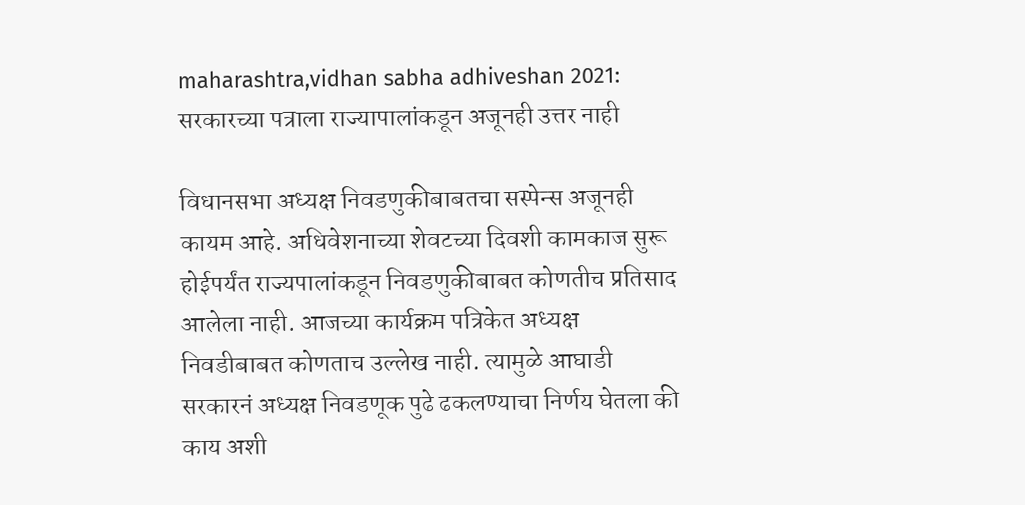maharashtra,vidhan sabha adhiveshan 2021: सरकारच्या पत्राला राज्यापालांकडून अजूनही उत्तर नाही

विधानसभा अध्यक्ष निवडणुकीबाबतचा सस्पेन्स अजूनही कायम आहे. अधिवेशनाच्या शेवटच्या दिवशी कामकाज सुरू होईपर्यंत राज्यपालांकडून निवडणुकीबाबत कोणतीच प्रतिसाद आलेला नाही. आजच्या कार्यक्रम पत्रिकेत अध्यक्ष निवडीबाबत कोणताच उल्लेख नाही. त्यामुळे आघाडी सरकारनं अध्यक्ष निवडणूक पुढे ढकलण्याचा निर्णय घेतला की काय अशी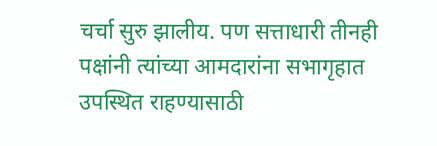चर्चा सुरु झालीय. पण सत्ताधारी तीनही पक्षांनी त्यांच्या आमदारांना सभागृहात उपस्थित राहण्यासाठी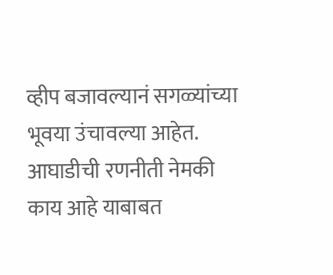व्हीप बजावल्यानं सगळ्यांच्या भूवया उंचावल्या आहेत. आघाडीची रणनीती नेमकी काय आहे याबाबत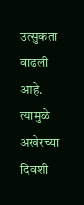उत्सुकता वाढली आहे. त्यामुळे अखेरच्या दिवशी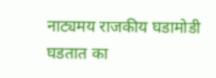नाट्यमय राजकीय घडामोडी घडतात का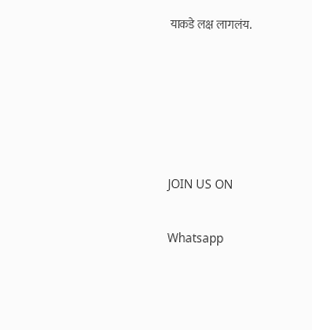याकडे लक्ष लागलंय.





JOIN US ON

Whatsapp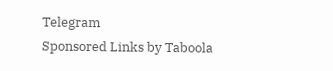Telegram
Sponsored Links by Taboola